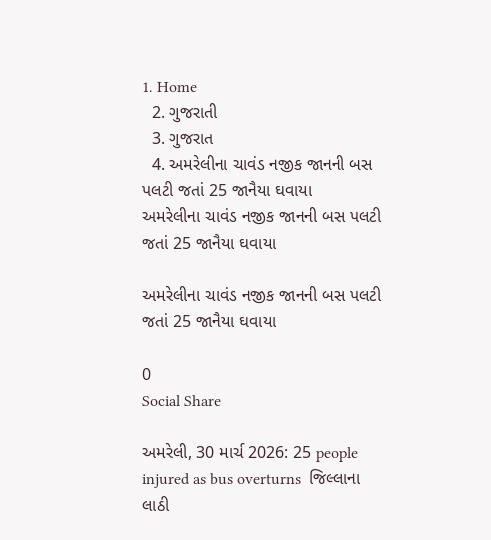1. Home
  2. ગુજરાતી
  3. ગુજરાત
  4. અમરેલીના ચાવંડ નજીક જાનની બસ પલટી જતાં 25 જાનૈયા ઘવાયા
અમરેલીના ચાવંડ નજીક જાનની બસ પલટી જતાં 25 જાનૈયા ઘવાયા

અમરેલીના ચાવંડ નજીક જાનની બસ પલટી જતાં 25 જાનૈયા ઘવાયા

0
Social Share

અમરેલી, 30 માર્ચ 2026: 25 people injured as bus overturns  જિલ્લાના લાઠી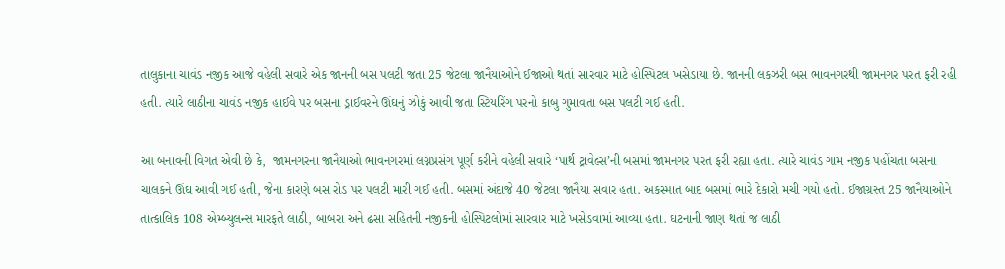તાલુકાના ચાવંડ નજીક આજે વહેલી સવારે એક જાનની બસ પલટી જતા 25 જેટલા જાનૈયાઓને ઈજાઓ થતાં સારવાર માટે હોસ્પિટલ ખસેડાયા છે. જાનની લકઝરી બસ ભાવનગરથી જામનગર પરત ફરી રહી હતી. ત્યારે લાઠીના ચાવંડ નજીક હાઈવે પર બસના ડ્રાઈવરને ઊંઘનું ઝોકું આવી જતા સ્ટિયરિંગ પરનો કાબુ ગુમાવતા બસ પલટી ગઈ હતી.

આ બનાવની વિગત એવી છે કે,  જામનગરના જાનૈયાઓ ભાવનગરમાં લગ્નપ્રસંગ પૂર્ણ કરીને વહેલી સવારે ‘પાર્થ ટ્રાવેલ્સ’ની બસમાં જામનગર પરત ફરી રહ્યા હતા. ત્યારે ચાવંડ ગામ નજીક પહોંચતા બસના ચાલકને ઊંઘ આવી ગઈ હતી, જેના કારણે બસ રોડ પર પલટી મારી ગઈ હતી. બસમાં અંદાજે 40 જેટલા જાનૈયા સવાર હતા. અકસ્માત બાદ બસમાં ભારે દેકારો મચી ગયો હતો. ઈજાગ્રસ્ત 25 જાનૈયાઓને  તાત્કાલિક 108 એમ્બ્યુલન્સ મારફતે લાઠી, બાબરા અને ઢસા સહિતની નજીકની હોસ્પિટલોમાં સારવાર માટે ખસેડવામાં આવ્યા હતા. ઘટનાની જાણ થતાં જ લાઠી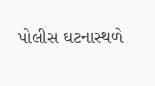પોલીસ ઘટનાસ્થળે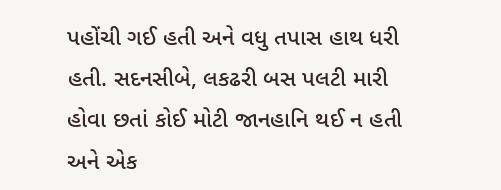પહોંચી ગઈ હતી અને વધુ તપાસ હાથ ધરી હતી. સદનસીબે, લકઢરી બસ પલટી મારી હોવા છતાં કોઈ મોટી જાનહાનિ થઈ ન હતી અને એક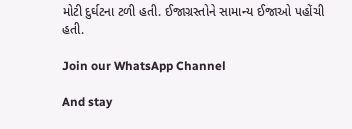મોટી દુર્ઘટના ટળી હતી. ઈજાગ્રસ્તોને સામાન્ય ઈજાઓ પહોંચી હતી.

Join our WhatsApp Channel

And stay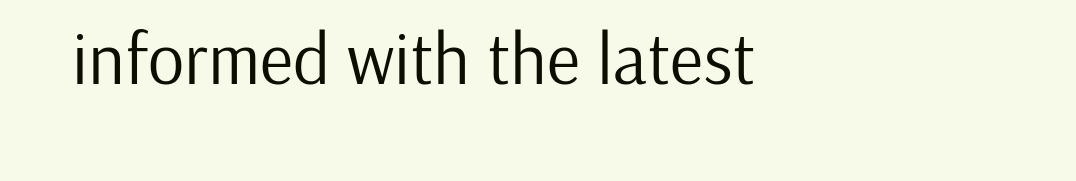informed with the latest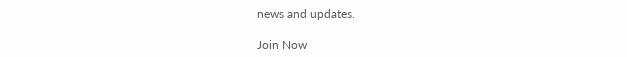news and updates.

Join Now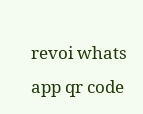revoi whats app qr code